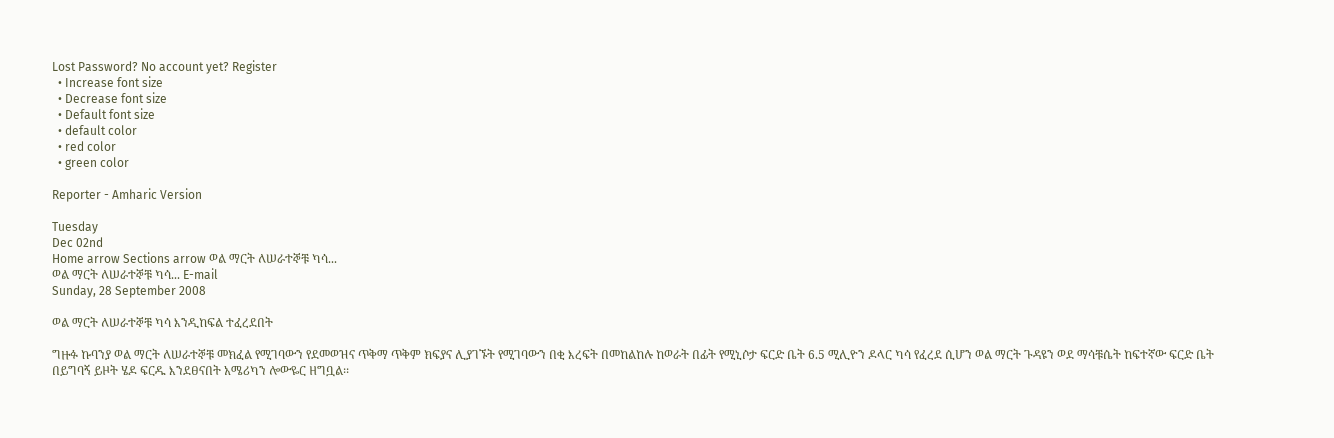Lost Password? No account yet? Register
  • Increase font size
  • Decrease font size
  • Default font size
  • default color
  • red color
  • green color

Reporter - Amharic Version

Tuesday
Dec 02nd
Home arrow Sections arrow ወል ማርት ለሠራተኞቹ ካሳ...
ወል ማርት ለሠራተኞቹ ካሳ... E-mail
Sunday, 28 September 2008

ወል ማርት ለሠራተኞቹ ካሳ እንዲከፍል ተፈረደበት

ግዙፉ ኩባንያ ወል ማርት ለሠራተኞቹ መክፈል የሚገባውን የደመወዝና ጥቅማ ጥቅም ክፍያና ሊያገኙት የሚገባውን በቂ እረፍት በመከልከሉ ከወራት በፊት የሚኒሶታ ፍርድ ቤት 6.5 ሚሊዮን ዶላር ካሳ የፈረደ ሲሆን ወል ማርት ጉዳዩን ወደ ማሳቹሴት ከፍተኛው ፍርድ ቤት በይግባኝ ይዞት ሄዶ ፍርዱ እንደፀናበት አሜሪካን ሎውዬር ዘግቧል፡፡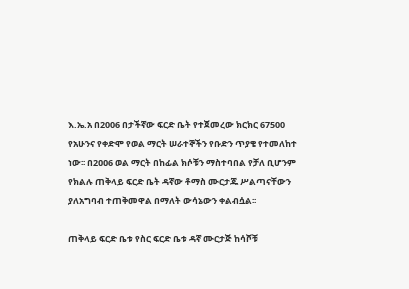እ.ኤ.አ በ2006 በታችኛው ፍርድ ቤት የተጀመረው ክርክር 67500 የአሁንና የቀድሞ የወል ማርት ሠራተኞችን የቡድን ጥያቄ የተመለከተ ነው፡፡ በ2ዐዐ6 ወል ማርት በከፊል ክሶቹን ማስተባበል የቻለ ቢሆንም የክልሉ ጠቅላይ ፍርድ ቤት ዳኛው ቶማስ ሙርታጁ ሥልጣናቸውን ያለአግባብ ተጠቅመዋል በማለት ውሳኔውን ቀልብሷል፡፡

ጠቅላይ ፍርድ ቤቱ የስር ፍርድ ቤቱ ዳኛ ሙርታጅ ከሳሾቹ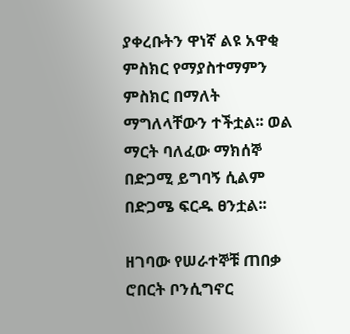ያቀረቡትን ዋነኛ ልዩ አዋቂ ምስክር የማያስተማምን ምስክር በማለት ማግለላቸውን ተችቷል፡፡ ወል ማርት ባለፈው ማክሰኞ በድጋሚ ይግባኝ ሲልም በድጋሜ ፍርዱ ፀንቷል፡፡

ዘገባው የሠራተኞቹ ጠበቃ ሮበርት ቦንሲግኖር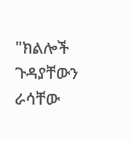"ክልሎች ጉዳያቸውን ራሳቸው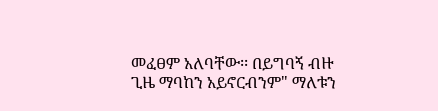መፈፀም አለባቸው፡፡ በይግባኝ ብዙ ጊዜ ማባከን አይኖርብንም" ማለቱን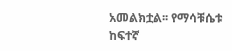አመልክቷል፡፡ የማሳቹሴቱ ከፍተኛ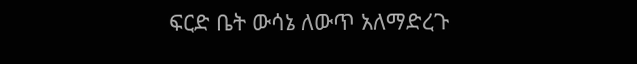ፍርድ ቤት ውሳኔ ለውጥ አለማድረጉ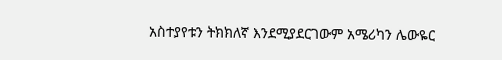አስተያየቱን ትክክለኛ እንደሚያደርገውም አሜሪካን ሌውዬር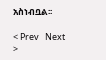አስነብቧል፡፡

< Prev   Next >